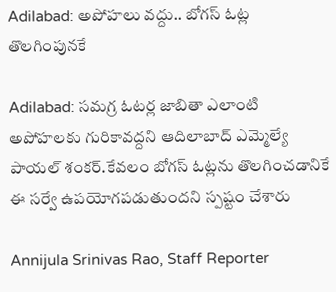Adilabad: అపోహలు వద్దు.. బోగస్ ఓట్ల తొలగింపునకే

Adilabad: సమగ్ర ఓటర్ల జాబితా ఎలాంటి అపోహలకు గురికావద్దని ఆదిలాబాద్ ఎమ్మెల్యే పాయల్ శంకర్.కేవలం బోగస్ ఓట్లను తొలగించడానికే ఈ సర్వే ఉపయోగపడుతుందని స్పష్టం చేశారు

Annijula Srinivas Rao, Staff Reporter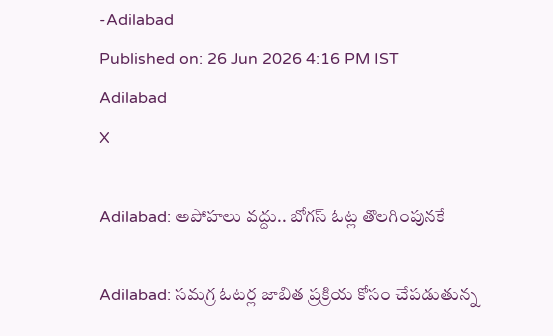-Adilabad
Published on: 26 Jun 2026 4:16 PM IST
Adilabad
X

Adilabad: అపోహలు వద్దు.. బోగస్ ఓట్ల తొలగింపునకే

Adilabad: సమగ్ర ఓటర్ల జాబిత ప్రక్రియ కోసం చేపడుతున్న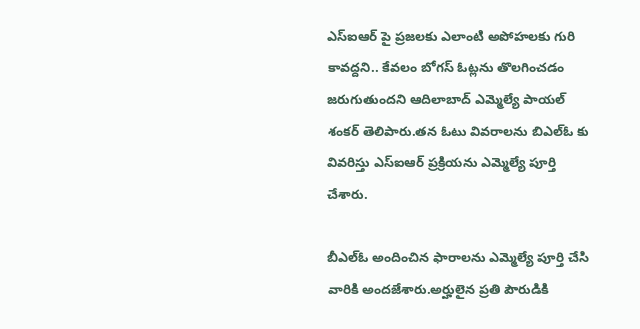ఎస్ఐఆర్ పై ప్రజలకు ఎలాంటి అపోహలకు గురి కావద్దని.. కేవలం బోగస్ ఓట్లను తొలగించడం జరుగుతుందని ఆదిలాబాద్ ఎమ్మెల్యే పాయల్ శంకర్ తెలిపారు.తన ఓటు వివరాలను బిఎల్ఓ కు వివరిస్తు ఎస్ఐఆర్ ప్రక్రియను ఎమ్మెల్యే పూర్తి చేశారు.

బీఎల్ఓ అందించిన ఫారాలను ఎమ్మెల్యే పూర్తి చేసి వారికి అందజేశారు.అర్హులైన ప్రతి పౌరుడికి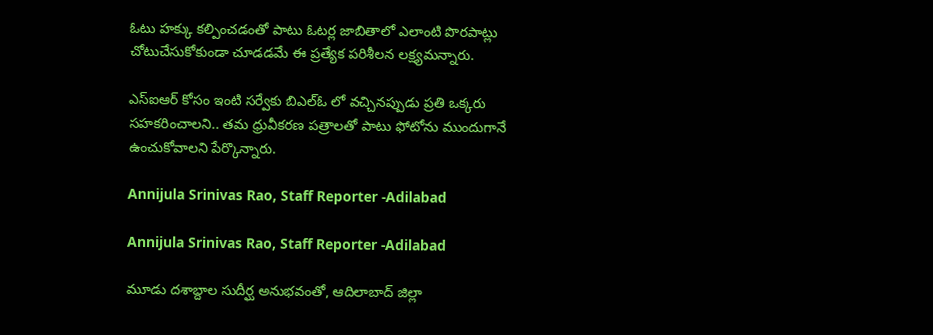ఓటు హక్కు కల్పించడంతో పాటు ఓటర్ల జాబితాలో ఎలాంటి పొరపాట్లు చోటుచేసుకోకుండా చూడడమే ఈ ప్రత్యేక పరిశీలన లక్ష్యమన్నారు.

ఎస్ఐఆర్ కోసం ఇంటి సర్వేకు బిఎల్ఓ లో వచ్చినప్పుడు ప్రతి ఒక్కరు సహకరించాలని.. తమ ధ్రువీకరణ పత్రాలతో పాటు ఫోటోను ముందుగానే ఉంచుకోవాలని పేర్కొన్నారు.

Annijula Srinivas Rao, Staff Reporter -Adilabad

Annijula Srinivas Rao, Staff Reporter -Adilabad

మూడు దశాబ్దాల సుదీర్ఘ అనుభవంతో, ఆదిలాబాద్ జిల్లా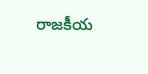రాజకీయ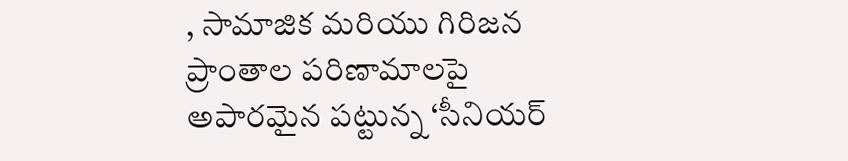, సామాజిక మరియు గిరిజన ప్రాంతాల పరిణామాలపై అపారమైన పట్టున్న ‘సీనియర్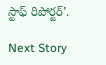స్టాఫ్ రిపోర్టర్’.

Next Story